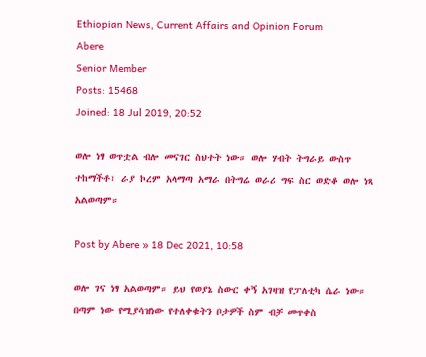Ethiopian News, Current Affairs and Opinion Forum
Abere
Senior Member
Posts: 15468
Joined: 18 Jul 2019, 20:52

ወሎ ነፃ ወጥቷል ብሎ መናገር ስህተት ነው። ወሎ ሃብት ትግራይ ውስጥ ተከማችቶ፣ ራያ ኮረም አላማጣ አማራ በትግሬ ወራሪ ግፍ ስር ወድቆ ወሎ ነጻ አልወጣም።

Post by Abere » 18 Dec 2021, 10:58

ወሎ ገና ነፃ አልወጣም። ይህ የወያኔ ስውር ቀኝ አገዛዝ የፓለቲካ ሴራ ነው። በጣም ነው የሚያሳዝነው የተለቀቁትን ቦታዎች ስም ብቻ መጥቀስ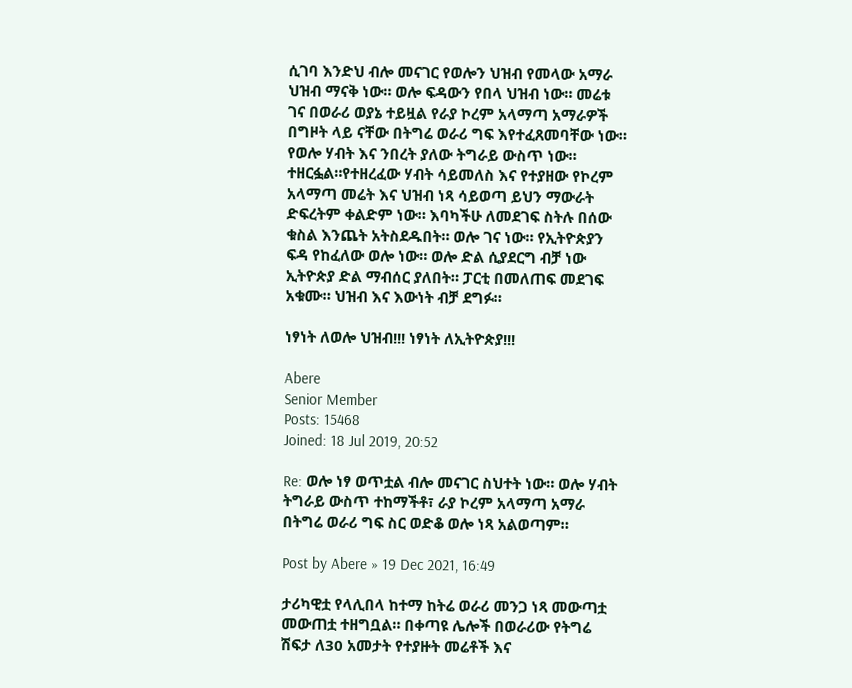ሲገባ እንድህ ብሎ መናገር የወሎን ህዝብ የመላው አማራ ህዝብ ማናቅ ነው። ወሎ ፍዳውን የበላ ህዝብ ነው። መሬቱ ገና በወራሪ ወያኔ ተይዟል የራያ ኮረም አላማጣ አማራዎች በግዞት ላይ ናቸው በትግሬ ወራሪ ግፍ እየተፈጸመባቸው ነው። የወሎ ሃብት እና ንበረት ያለው ትግራይ ውስጥ ነው። ተዘርፏል።የተዘረፈው ሃብት ሳይመለስ እና የተያዘው የኮረም አላማጣ መሬት እና ህዝብ ነጻ ሳይወጣ ይህን ማውራት ድፍረትም ቀልድም ነው። እባካችሁ ለመደገፍ ስትሉ በሰው ቁስል እንጨት አትስደዱበት። ወሎ ገና ነው። የኢትዮጵያን ፍዳ የከፈለው ወሎ ነው። ወሎ ድል ሲያደርግ ብቻ ነው ኢትዮጵያ ድል ማብሰር ያለበት። ፓርቲ በመለጠፍ መደገፍ አቁሙ። ህዝብ እና እውነት ብቻ ደግፉ።

ነፃነት ለወሎ ህዝብ!!! ነፃነት ለኢትዮጵያ!!!

Abere
Senior Member
Posts: 15468
Joined: 18 Jul 2019, 20:52

Re: ወሎ ነፃ ወጥቷል ብሎ መናገር ስህተት ነው። ወሎ ሃብት ትግራይ ውስጥ ተከማችቶ፣ ራያ ኮረም አላማጣ አማራ በትግሬ ወራሪ ግፍ ስር ወድቆ ወሎ ነጻ አልወጣም።

Post by Abere » 19 Dec 2021, 16:49

ታሪካዊቷ የላሊበላ ከተማ ከትሬ ወራሪ መንጋ ነጻ መውጣቷ መውጠቷ ተዘግቧል። በቀጣዩ ሌሎች በወራሪው የትግሬ ሽፍታ ለ30 አመታት የተያዙት መሬቶች እና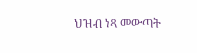ህዝብ ነጻ መውጣት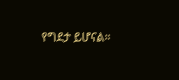የግደታ ይሆናል።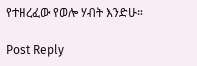የተዘረፈው የወሎ ሃብት እንድሁ።

Post Reply